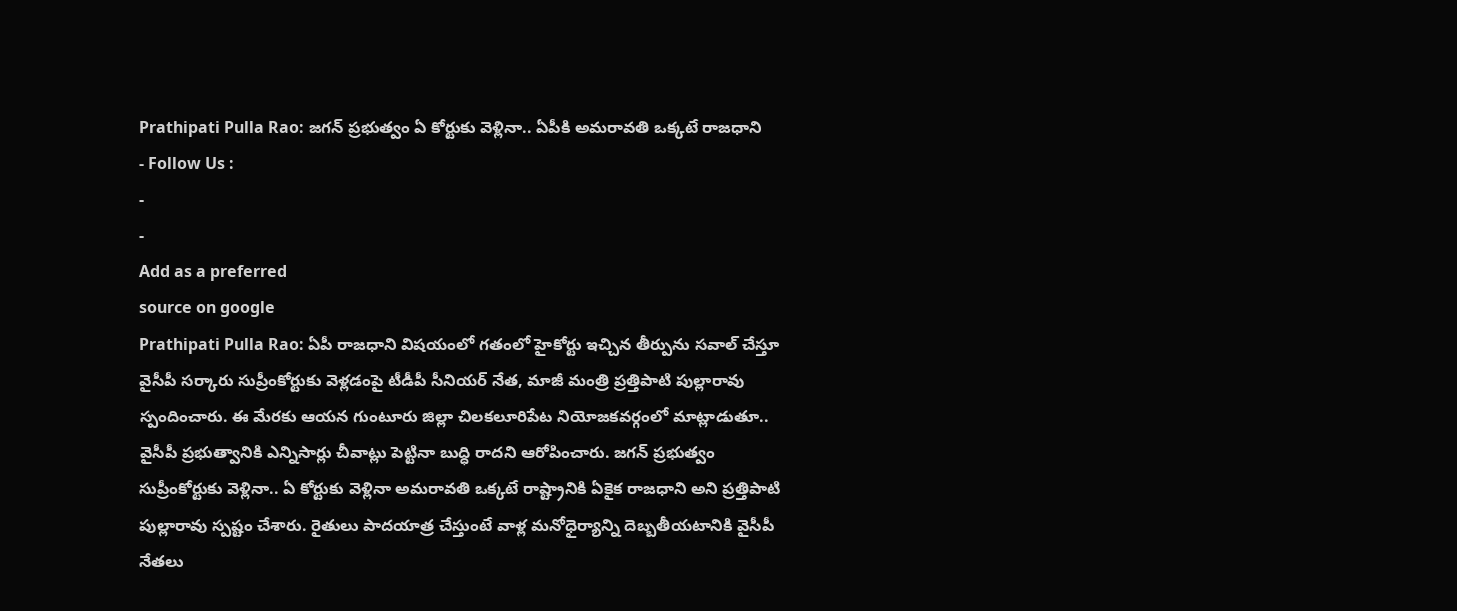Prathipati Pulla Rao: జగన్ ప్రభుత్వం ఏ కోర్టుకు వెళ్లినా.. ఏపీకి అమరావతి ఒక్కటే రాజధాని
- Follow Us :
-
-
Add as a preferred
source on google
Prathipati Pulla Rao: ఏపీ రాజధాని విషయంలో గతంలో హైకోర్టు ఇచ్చిన తీర్పును సవాల్ చేస్తూ వైసీపీ సర్కారు సుప్రీంకోర్టుకు వెళ్లడంపై టీడీపీ సీనియర్ నేత, మాజీ మంత్రి ప్రత్తిపాటి పుల్లారావు స్పందించారు. ఈ మేరకు ఆయన గుంటూరు జిల్లా చిలకలూరిపేట నియోజకవర్గంలో మాట్లాడుతూ.. వైసీపీ ప్రభుత్వానికి ఎన్నిసార్లు చీవాట్లు పెట్టినా బుద్ధి రాదని ఆరోపించారు. జగన్ ప్రభుత్వం సుప్రీంకోర్టుకు వెళ్లినా.. ఏ కోర్టుకు వెళ్లినా అమరావతి ఒక్కటే రాష్ట్రానికి ఏకైక రాజధాని అని ప్రత్తిపాటి పుల్లారావు స్పష్టం చేశారు. రైతులు పాదయాత్ర చేస్తుంటే వాళ్ల మనోధైర్యాన్ని దెబ్బతీయటానికి వైసీపీ నేతలు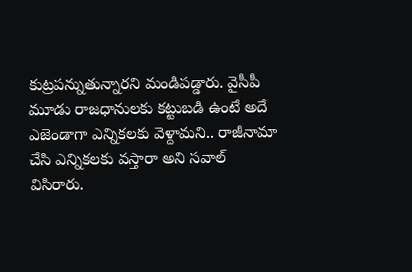కుట్రపన్నుతున్నారని మండిపడ్డారు. వైసీపీ మూడు రాజధానులకు కట్టుబడి ఉంటే అదే ఎజెండాగా ఎన్నికలకు వెళ్దామని.. రాజీనామా చేసి ఎన్నికలకు వస్తారా అని సవాల్ విసిరారు.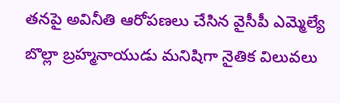తనపై అవినీతి ఆరోపణలు చేసిన వైసీపీ ఎమ్మెల్యే బొల్లా బ్రహ్మనాయుడు మనిషిగా నైతిక విలువలు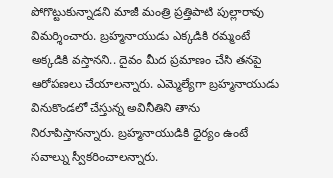పోగొట్టుకున్నాడని మాజీ మంత్రి ప్రత్తిపాటి పుల్లారావు విమర్శించారు. బ్రహ్మనాయుడు ఎక్కడికి రమ్మంటే అక్కడికి వస్తానని.. దైవం మీద ప్రమాణం చేసి తనపై ఆరోపణలు చేయాలన్నారు. ఎమ్మెల్యేగా బ్రహ్మనాయుడు వినుకొండలో చేస్తున్న అవినీతిని తాను నిరూపిస్తానన్నారు. బ్రహ్మనాయుడికి ధైర్యం ఉంటే సవాల్ను స్వీకరించాలన్నారు.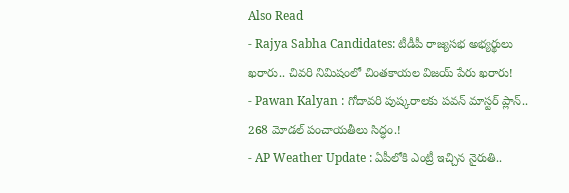Also Read
- Rajya Sabha Candidates: టీడీపీ రాజ్యసభ అభ్యర్థులు ఖరారు.. చివరి నిమిషంలో చింతకాయల విజయ్ పేరు ఖరారు!
- Pawan Kalyan : గోదావరి పుష్కరాలకు పవన్ మాస్టర్ ప్లాన్.. 268 మోడల్ పంచాయతీలు సిద్ధం.!
- AP Weather Update : ఏపీలోకి ఎంట్రీ ఇచ్చిన నైరుతి..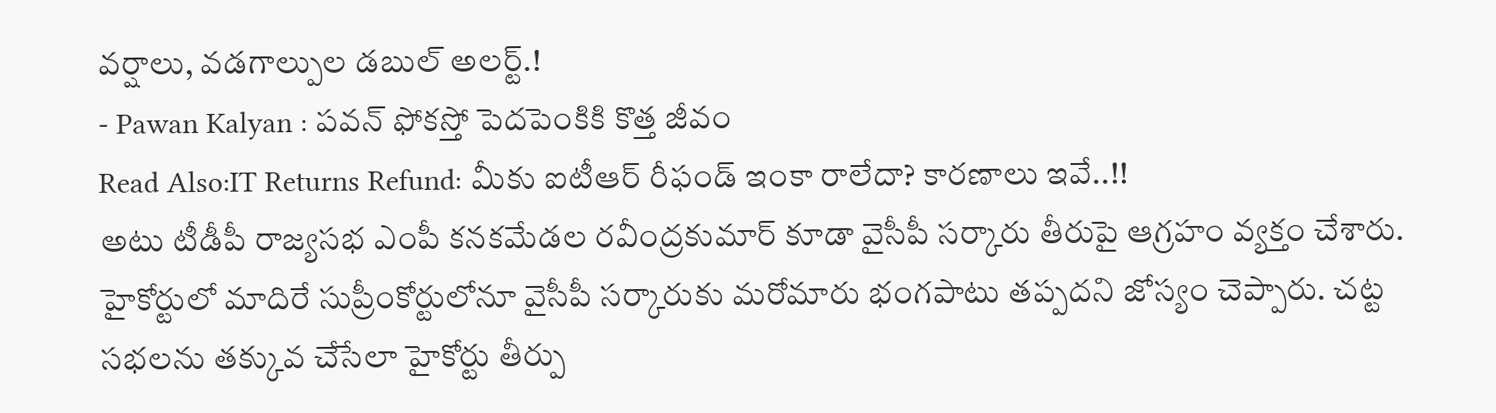వర్షాలు, వడగాల్పుల డబుల్ అలర్ట్.!
- Pawan Kalyan : పవన్ ఫోకస్తో పెదపెంకికి కొత్త జీవం
Read Also:IT Returns Refund: మీకు ఐటీఆర్ రీఫండ్ ఇంకా రాలేదా? కారణాలు ఇవే..!!
అటు టీడీపీ రాజ్యసభ ఎంపీ కనకమేడల రవీంద్రకుమార్ కూడా వైసీపీ సర్కారు తీరుపై ఆగ్రహం వ్యక్తం చేశారు. హైకోర్టులో మాదిరే సుప్రీంకోర్టులోనూ వైసీపీ సర్కారుకు మరోమారు భంగపాటు తప్పదని జోస్యం చెప్పారు. చట్ట సభలను తక్కువ చేసేలా హైకోర్టు తీర్పు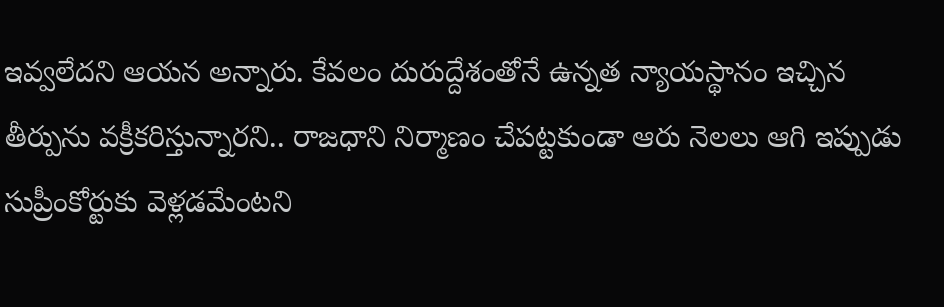ఇవ్వలేదని ఆయన అన్నారు. కేవలం దురుద్దేశంతోనే ఉన్నత న్యాయస్థానం ఇచ్చిన తీర్పును వక్రీకరిస్తున్నారని.. రాజధాని నిర్మాణం చేపట్టకుండా ఆరు నెలలు ఆగి ఇప్పుడు సుప్రీంకోర్టుకు వెళ్లడమేంటని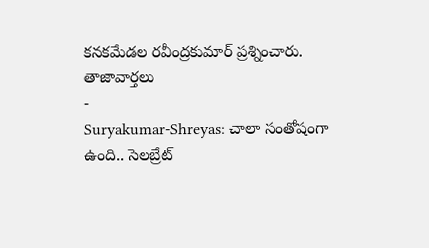కనకమేడల రవీంద్రకుమార్ ప్రశ్నించారు.
తాజావార్తలు
-
Suryakumar-Shreyas: చాలా సంతోషంగా ఉంది.. సెలబ్రేట్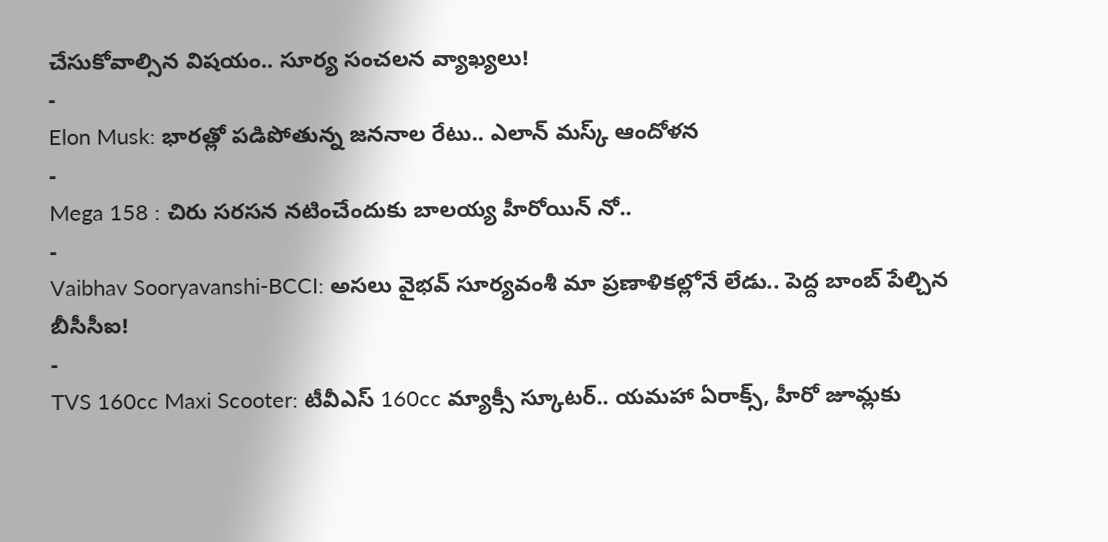చేసుకోవాల్సిన విషయం.. సూర్య సంచలన వ్యాఖ్యలు!
-
Elon Musk: భారత్లో పడిపోతున్న జననాల రేటు.. ఎలాన్ మస్క్ ఆందోళన
-
Mega 158 : చిరు సరసన నటించేందుకు బాలయ్య హీరోయిన్ నో..
-
Vaibhav Sooryavanshi-BCCI: అసలు వైభవ్ సూర్యవంశీ మా ప్రణాళికల్లోనే లేడు.. పెద్ద బాంబ్ పేల్చిన బీసీసీఐ!
-
TVS 160cc Maxi Scooter: టీవీఎస్ 160cc మ్యాక్సీ స్కూటర్.. యమహా ఏరాక్స్, హీరో జూమ్లకు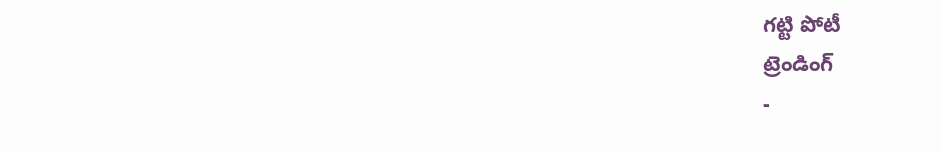గట్టి పోటీ
ట్రెండింగ్
-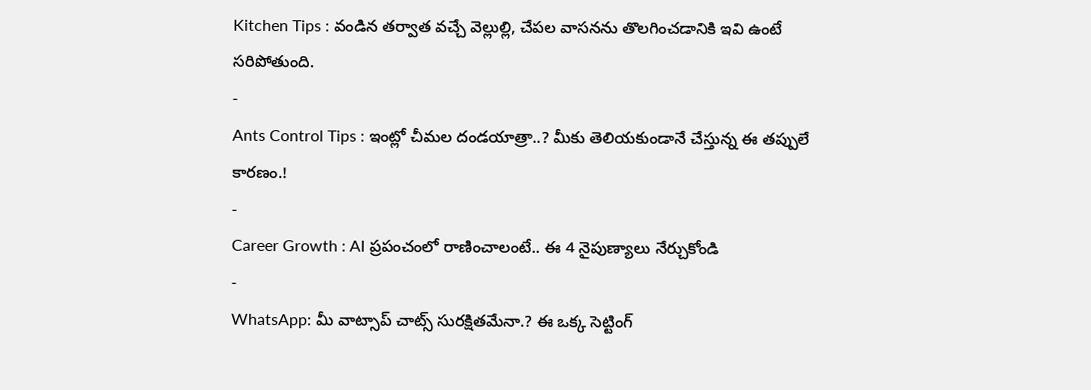Kitchen Tips : వండిన తర్వాత వచ్చే వెల్లుల్లి, చేపల వాసనను తొలగించడానికి ఇవి ఉంటే సరిపోతుంది.
-
Ants Control Tips : ఇంట్లో చీమల దండయాత్రా..? మీకు తెలియకుండానే చేస్తున్న ఈ తప్పులే కారణం.!
-
Career Growth : AI ప్రపంచంలో రాణించాలంటే.. ఈ 4 నైపుణ్యాలు నేర్చుకోండి
-
WhatsApp: మీ వాట్సాప్ చాట్స్ సురక్షితమేనా.? ఈ ఒక్క సెట్టింగ్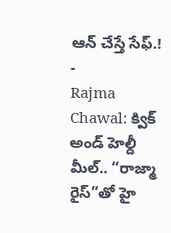ఆన్ చేస్తే సేఫ్.!
-
Rajma Chawal: క్విక్ అండ్ హెల్దీ మీల్.. “రాజ్మా రైస్”తో హై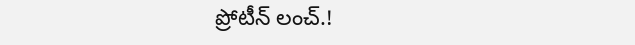ప్రోటీన్ లంచ్.!